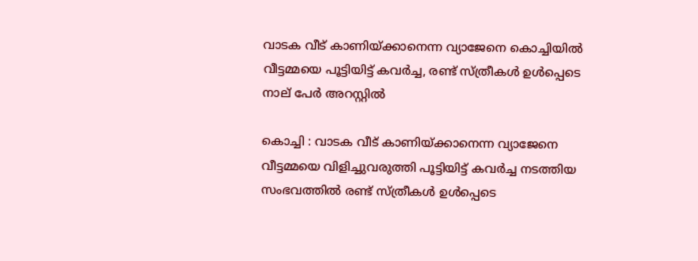വാടക വീട് കാണിയ്ക്കാനെന്ന വ്യാജേനെ കൊച്ചിയില്‍ വീട്ടമ്മയെ പൂട്ടിയിട്ട് കവര്‍ച്ച, രണ്ട് സ്ത്രീകള്‍ ഉള്‍പ്പെടെ നാല് പേര്‍ അറസ്റ്റില്‍

കൊച്ചി : വാടക വീട് കാണിയ്ക്കാനെന്ന വ്യാജേനെ വീട്ടമ്മയെ വിളിച്ചുവരുത്തി പൂട്ടിയിട്ട് കവര്‍ച്ച നടത്തിയ സംഭവത്തില്‍ രണ്ട് സ്ത്രീകള്‍ ഉള്‍പ്പെടെ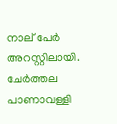നാല് പേര്‍ അറസ്റ്റിലായി. ചേര്‍ത്തല പാണാവള്ളി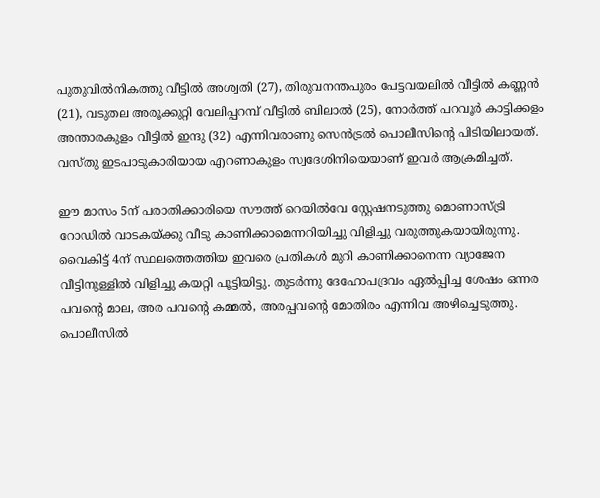പുതുവില്‍നികത്തു വീട്ടില്‍ അശ്വതി (27), തിരുവനന്തപുരം പേട്ടവയലില്‍ വീട്ടില്‍ കണ്ണന്‍ (21), വടുതല അരൂക്കുറ്റി വേലിപ്പറമ്പ് വീട്ടില്‍ ബിലാല്‍ (25), നോര്‍ത്ത് പറവൂര്‍ കാട്ടിക്കളം അന്താരകുളം വീട്ടില്‍ ഇന്ദു (32) എന്നിവരാണു സെന്‍ട്രല്‍ പൊലീസിന്റെ പിടിയിലായത്. വസ്തു ഇടപാടുകാരിയായ എറണാകുളം സ്വദേശിനിയെയാണ് ഇവര്‍ ആക്രമിച്ചത്.

ഈ മാസം 5ന് പരാതിക്കാരിയെ സൗത്ത് റെയില്‍വേ സ്റ്റേഷനടുത്തു മൊണാസ്ട്രി റോഡില്‍ വാടകയ്ക്കു വീടു കാണിക്കാമെന്നറിയിച്ചു വിളിച്ചു വരുത്തുകയായിരുന്നു. വൈകിട്ട് 4ന് സ്ഥലത്തെത്തിയ ഇവരെ പ്രതികള്‍ മുറി കാണിക്കാനെന്ന വ്യാജേന വീട്ടിനുള്ളില്‍ വിളിച്ചു കയറ്റി പൂട്ടിയിട്ടു. തുടര്‍ന്നു ദേഹോപദ്രവം ഏല്‍പ്പിച്ച ശേഷം ഒന്നര പവന്റെ മാല, അര പവന്റെ കമ്മല്‍, അരപ്പവന്റെ മോതിരം എന്നിവ അഴിച്ചെടുത്തു. പൊലീസില്‍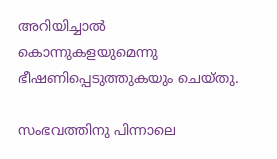അറിയിച്ചാല്‍ കൊന്നുകളയുമെന്നു ഭീഷണിപ്പെടുത്തുകയും ചെയ്തു.

സംഭവത്തിനു പിന്നാലെ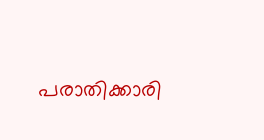പരാതിക്കാരി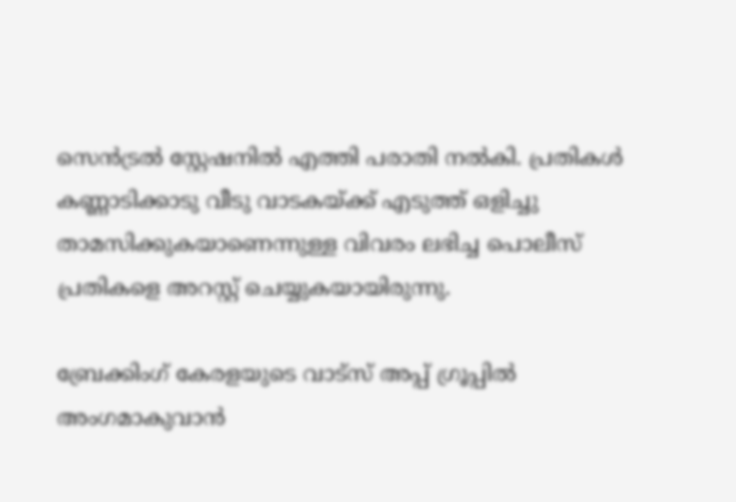സെന്‍ട്രല്‍ സ്റ്റേഷനില്‍ എത്തി പരാതി നല്‍കി. പ്രതികള്‍ കണ്ണാടിക്കാടു വീടു വാടകയ്ക്ക് എടുത്ത് ഒളിച്ചു താമസിക്കുകയാണെന്നുള്ള വിവരം ലഭിച്ച പൊലീസ് പ്രതികളെ അറസ്റ്റ് ചെയ്യുകയായിരുന്നു.

ബ്രേക്കിംഗ് കേരളയുടെ വാട്സ് അപ്പ് ഗ്രൂപ്പിൽ അംഗമാകുവാൻ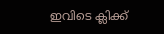ഇവിടെ ക്ലിക്ക്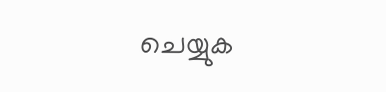ചെയ്യുക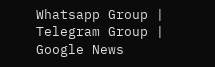Whatsapp Group | Telegram Group | Google News